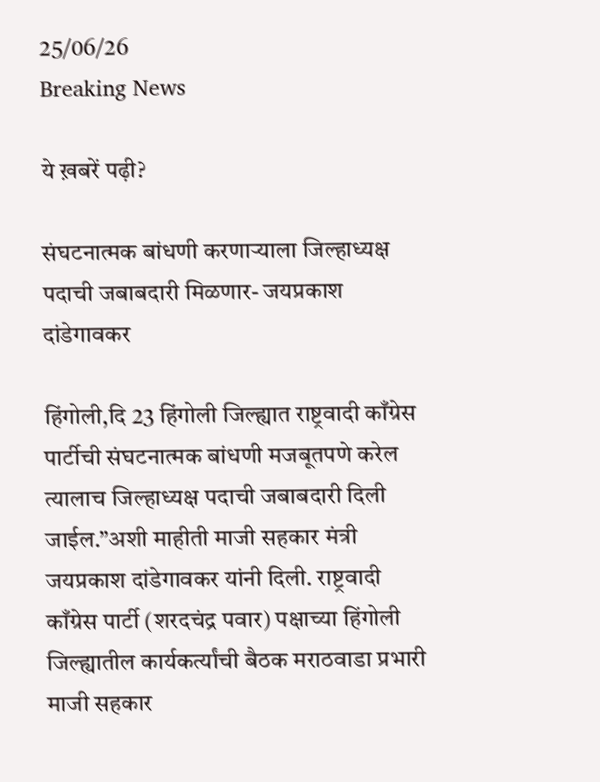25/06/26
Breaking News

ये ख़बरें पढ़ी?

संघटनात्मक बांधणी करणाऱ्याला जिल्हाध्यक्ष पदाची जबाबदारी मिळणार- जयप्रकाश दांडेगावकर

हिंगोली,दि 23 हिंगोली जिल्ह्यात राष्ट्रवादी काँग्रेस पार्टीची संघटनात्मक बांधणी मजबूतपणे करेल त्यालाच जिल्हाध्यक्ष पदाची जबाबदारी दिली जाईल.”अशी माहीती माजी सहकार मंत्री जयप्रकाश दांडेगावकर यांनी दिली. राष्ट्रवादी काँग्रेस पार्टी (शरदचंद्र पवार) पक्षाच्या हिंगोली जिल्ह्यातील कार्यकर्त्यांची बैठक मराठवाडा प्रभारी माजी सहकार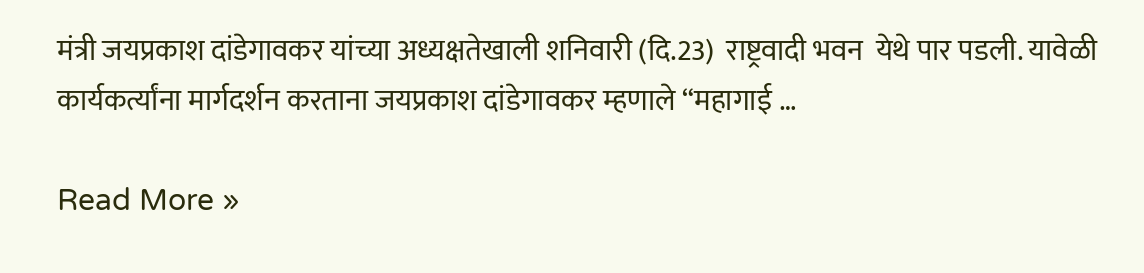मंत्री जयप्रकाश दांडेगावकर यांच्या अध्यक्षतेखाली शनिवारी (दि.23)  राष्ट्रवादी भवन  येथे पार पडली. यावेळी कार्यकर्त्यांना मार्गदर्शन करताना जयप्रकाश दांडेगावकर म्हणाले “महागाई …

Read More »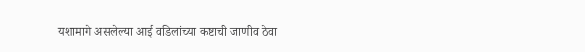यशामागे असलेल्या आई वडिलांच्या कष्टाची जाणीव ठेवा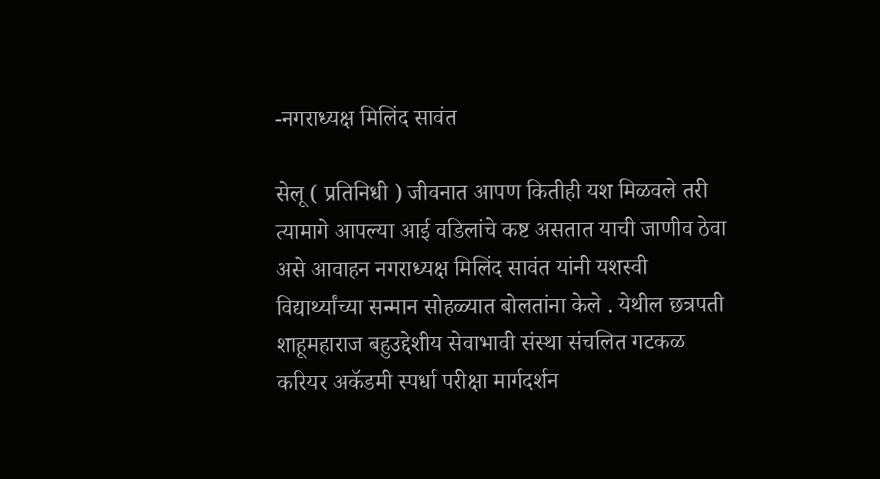-नगराध्यक्ष मिलिंद सावंत

सेलू ( प्रतिनिधी ) जीवनात आपण कितीही यश मिळवले तरी त्यामागे आपल्या आई वडिलांचे कष्ट असतात याची जाणीव ठेवा असे आवाहन नगराध्यक्ष मिलिंद सावंत यांनी यशस्वी विद्यार्थ्यांच्या सन्मान सोहळ्यात बोलतांना केले . येथील छत्रपती शाहूमहाराज बहुउद्देशीय सेवाभावी संस्था संचलित गटकळ करियर अकॅडमी स्पर्धा परीक्षा मार्गदर्शन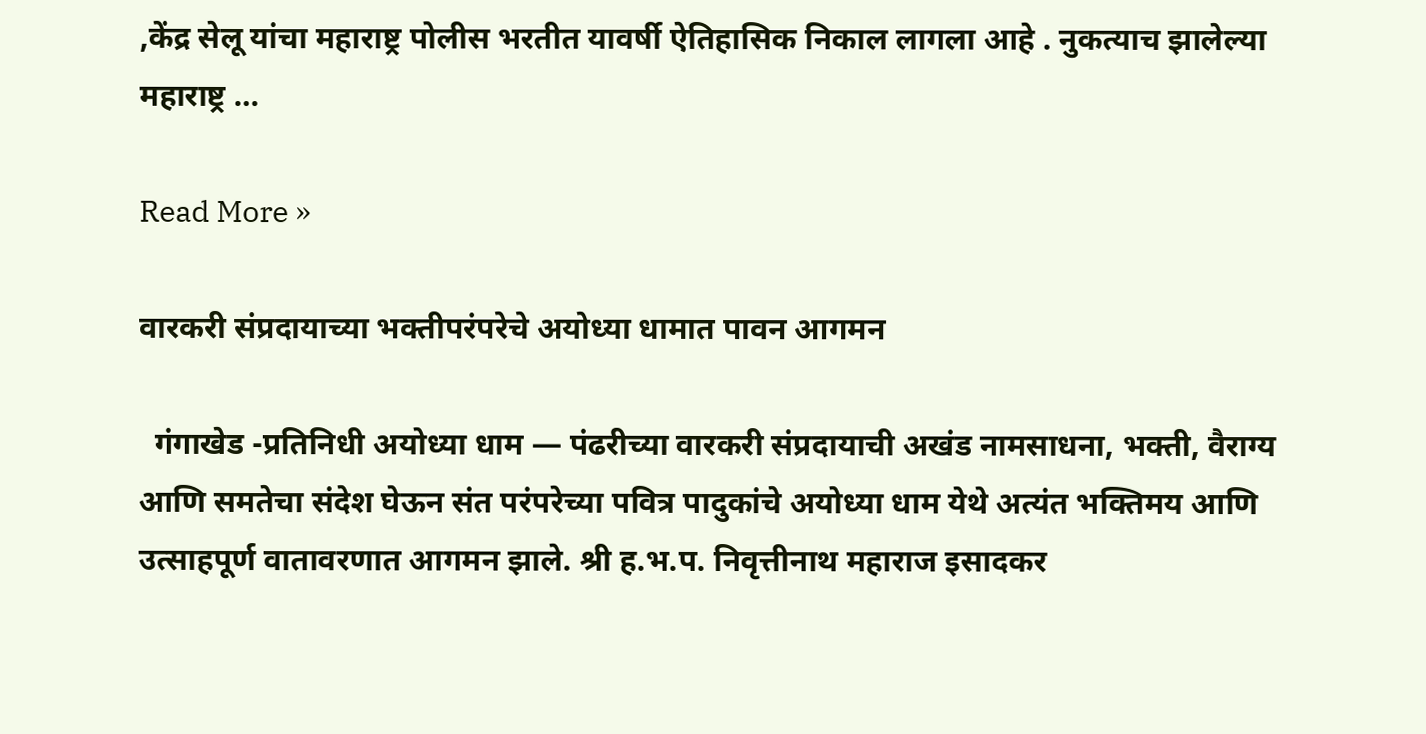,केंद्र सेलू यांचा महाराष्ट्र पोलीस भरतीत यावर्षी ऐतिहासिक निकाल लागला आहे . नुकत्याच झालेल्या महाराष्ट्र …

Read More »

वारकरी संप्रदायाच्या भक्तीपरंपरेचे अयोध्या धामात पावन आगमन

  गंगाखेड -प्रतिनिधी अयोध्या धाम — पंढरीच्या वारकरी संप्रदायाची अखंड नामसाधना, भक्ती, वैराग्य आणि समतेचा संदेश घेऊन संत परंपरेच्या पवित्र पादुकांचे अयोध्या धाम येथे अत्यंत भक्तिमय आणि उत्साहपूर्ण वातावरणात आगमन झाले. श्री ह.भ.प. निवृत्तीनाथ महाराज इसादकर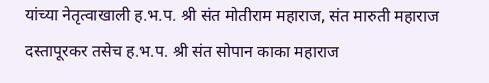यांच्या नेतृत्वाखाली ह.भ.प. श्री संत मोतीराम महाराज, संत मारुती महाराज दस्तापूरकर तसेच ह.भ.प. श्री संत सोपान काका महाराज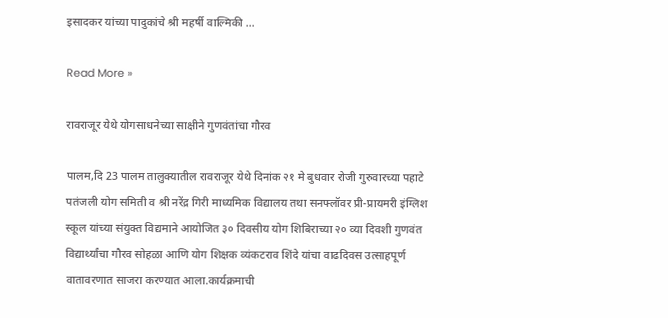इसादकर यांच्या पादुकांचे श्री महर्षी वाल्मिकी …

Read More »

रावराजूर येथे योगसाधनेच्या साक्षीने गुणवंतांचा गौरव

पालम,दि 23 पालम तालुक्यातील रावराजूर येथे दिनांक २१ मे बुधवार रोजी गुरुवारच्या पहाटे पतंजली योग समिती व श्री नरेंद्र गिरी माध्यमिक विद्यालय तथा सनफ्लॉवर प्री-प्रायमरी इंग्लिश स्कूल यांच्या संयुक्त विद्यमाने आयोजित ३० दिवसीय योग शिबिराच्या २० व्या दिवशी गुणवंत विद्यार्थ्यांचा गौरव सोहळा आणि योग शिक्षक व्यंकटराव शिंदे यांचा वाढदिवस उत्साहपूर्ण वातावरणात साजरा करण्यात आला.कार्यक्रमाची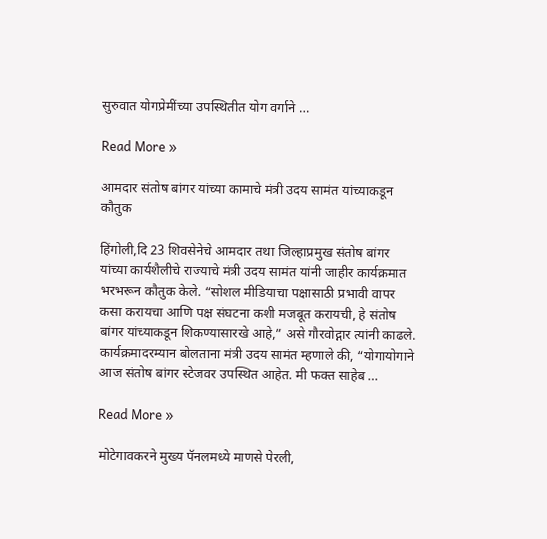सुरुवात योगप्रेमींच्या उपस्थितीत योग वर्गाने …

Read More »

आमदार संतोष बांगर यांच्या कामाचे मंत्री उदय सामंत यांच्याकडून कौतुक

हिंगोली,दि 23 शिवसेनेचे आमदार तथा जिल्हाप्रमुख संतोष बांगर यांच्या कार्यशैलीचे राज्याचे मंत्री उदय सामंत यांनी जाहीर कार्यक्रमात भरभरून कौतुक केले. “सोशल मीडियाचा पक्षासाठी प्रभावी वापर कसा करायचा आणि पक्ष संघटना कशी मजबूत करायची, हे संतोष बांगर यांच्याकडून शिकण्यासारखे आहे,” असे गौरवोद्गार त्यांनी काढले. कार्यक्रमादरम्यान बोलताना मंत्री उदय सामंत म्हणाले की, “योगायोगाने आज संतोष बांगर स्टेजवर उपस्थित आहेत. मी फक्त साहेब …

Read More »

मोटेगावकरने मुख्य पॅनलमध्ये माणसे पेरली,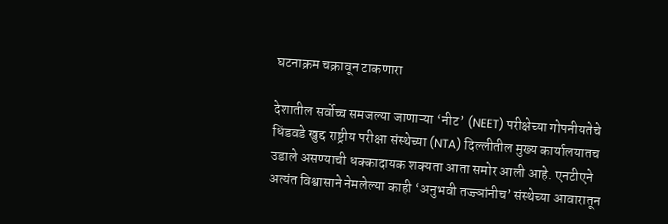घटनाक्रम चक्रावून टाकणारा

देशातील सर्वोच्च समजल्या जाणाऱ्या ‘नीट’ (NEET) परीक्षेच्या गोपनीयतेचे धिंडवडे खुद्द राष्ट्रीय परीक्षा संस्थेच्या (NTA) दिल्लीतील मुख्य कार्यालयातच उडाले असण्याची धक्कादायक शक्यता आता समोर आली आहे. एनटीएने अत्यंत विश्वासाने नेमलेल्या काही ‘अनुभवी तज्ज्ञांनीच’ संस्थेच्या आवारातून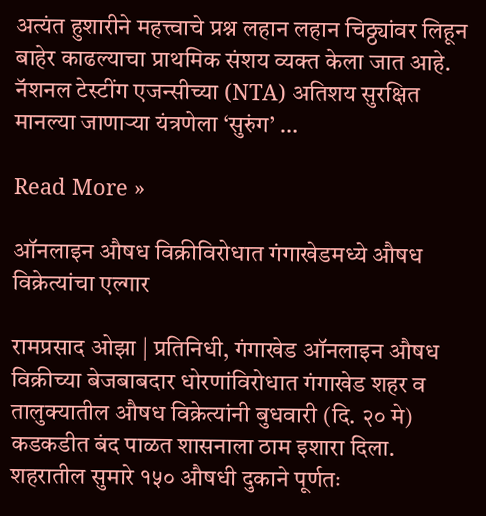अत्यंत हुशारीने महत्त्वाचे प्रश्न लहान लहान चिठ्ठ्यांवर लिहून बाहेर काढल्याचा प्राथमिक संशय व्यक्त केला जात आहे. नॅशनल टेस्टींग एजन्सीच्या (NTA) अतिशय सुरक्षित मानल्या जाणाऱ्या यंत्रणेला ‘सुरुंग’ …

Read More »

ऑनलाइन औषध विक्रीविरोधात गंगाखेडमध्ये औषध विक्रेत्यांचा एल्गार

रामप्रसाद ओझा | प्रतिनिधी, गंगाखेड ऑनलाइन औषध विक्रीच्या बेजबाबदार धोरणांविरोधात गंगाखेड शहर व तालुक्यातील औषध विक्रेत्यांनी बुधवारी (दि. २० मे) कडकडीत बंद पाळत शासनाला ठाम इशारा दिला. शहरातील सुमारे १५० औषधी दुकाने पूर्णतः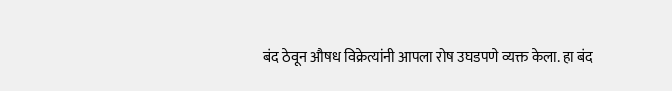बंद ठेवून औषध विक्रेत्यांनी आपला रोष उघडपणे व्यक्त केला. हा बंद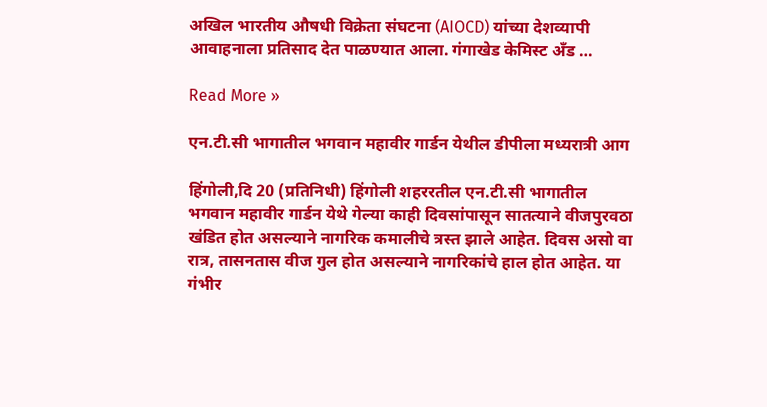अखिल भारतीय औषधी विक्रेता संघटना (AIOCD) यांच्या देशव्यापी आवाहनाला प्रतिसाद देत पाळण्यात आला. गंगाखेड केमिस्ट अँड …

Read More »

एन.टी.सी भागातील भगवान महावीर गार्डन येथील डीपीला मध्यरात्री आग

हिंगोली,दि 20 (प्रतिनिधी) हिंगोली शहररतील एन.टी.सी भागातील भगवान महावीर गार्डन येथे गेल्या काही दिवसांपासून सातत्याने वीजपुरवठा खंडित होत असल्याने नागरिक कमालीचे त्रस्त झाले आहेत. दिवस असो वा रात्र, तासनतास वीज गुल होत असल्याने नागरिकांचे हाल होत आहेत. या गंभीर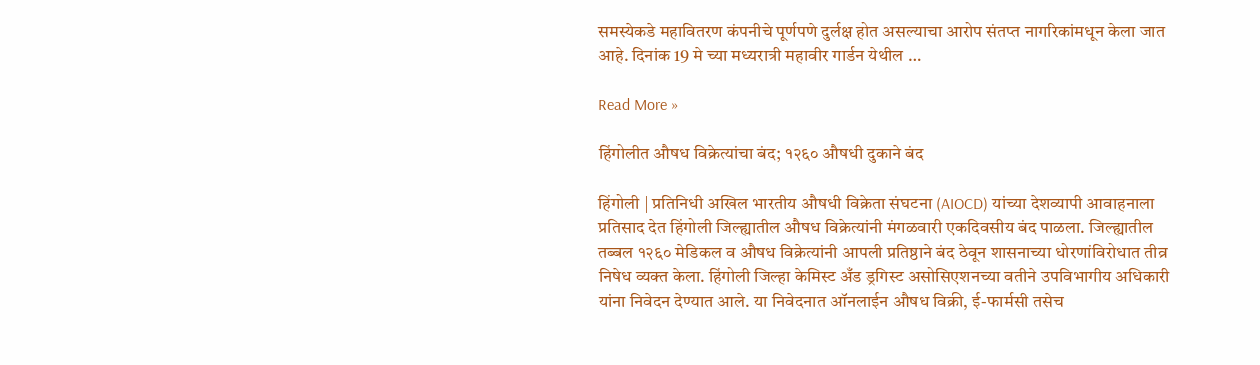समस्येकडे महावितरण कंपनीचे पूर्णपणे दुर्लक्ष होत असल्याचा आरोप संतप्त नागरिकांमधून केला जात आहे. दिनांक 19 मे च्या मध्यरात्री महावीर गार्डन येथील …

Read More »

हिंगोलीत औषध विक्रेत्यांचा बंद; १२६० औषधी दुकाने बंद

हिंगोली | प्रतिनिधी अखिल भारतीय औषधी विक्रेता संघटना (AIOCD) यांच्या देशव्यापी आवाहनाला प्रतिसाद देत हिंगोली जिल्ह्यातील औषध विक्रेत्यांनी मंगळवारी एकदिवसीय बंद पाळला. जिल्ह्यातील तब्बल १२६० मेडिकल व औषध विक्रेत्यांनी आपली प्रतिष्ठाने बंद ठेवून शासनाच्या धोरणांविरोधात तीव्र निषेध व्यक्त केला. हिंगोली जिल्हा केमिस्ट अँड ड्रगिस्ट असोसिएशनच्या वतीने उपविभागीय अधिकारी यांना निवेदन देण्यात आले. या निवेदनात ऑनलाईन औषध विक्री, ई-फार्मसी तसेच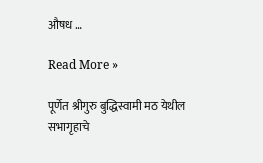औषध …

Read More »

पूर्णेत श्रीगुरु बुद्धिस्वामी मठ येथील सभागृहाचे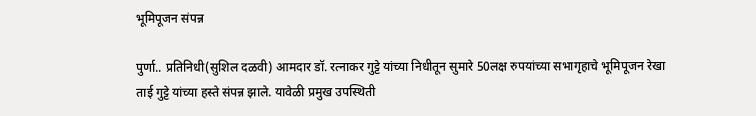भूमिपूजन संपन्न

पुर्णा.. प्रतिनिधी(सुशिल दळवी) आमदार डॉ. रत्नाकर गुट्टे यांच्या निधीतून सुमारे 50लक्ष रुपयांच्या सभागृहाचे भूमिपूजन रेखा ताई गुट्टे यांच्या हस्ते संपन्न झाले. यावेळी प्रमुख उपस्थिती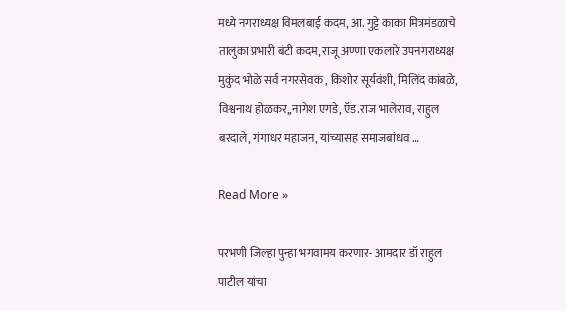मध्ये नगराध्यक्ष विमलबाई कदम, आ. गुट्टे काका मित्रमंडळाचे तालुका प्रभारी बंटी कदम, राजू अण्णा एकलारे उपनगराध्यक्ष मुकुंद भोळे सर्व नगरसेवक , किशोर सूर्यवंशी, मिलिंद कांबळे, विश्वनाथ होळकर,,नागेश एगडे, ऍड.राज भालेराव, राहुल बरदाले, गंगाधर महाजन, यांच्यासह समाजबांधव …

Read More »

परभणी जिल्हा पुन्हा भगवामय करणार- आमदार डॉ राहुल पाटील यांचा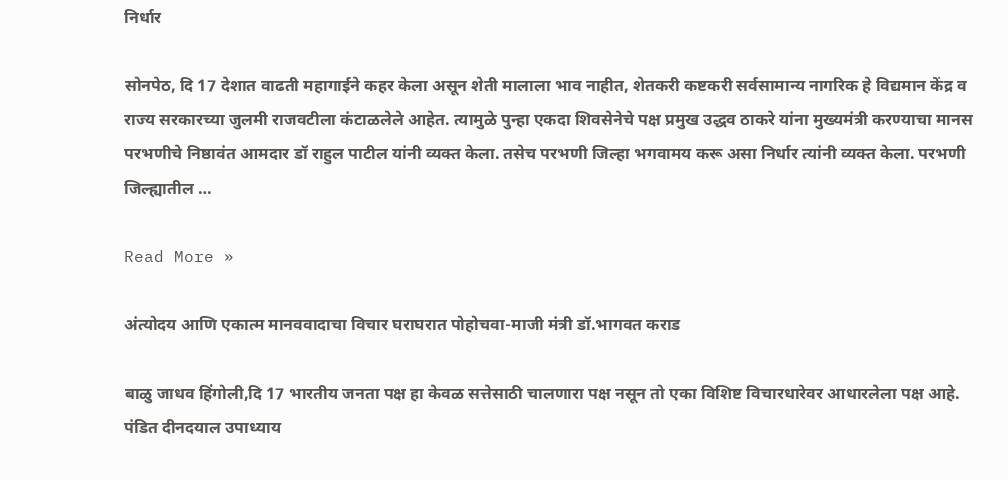निर्धार

सोनपेठ, दि 17 देशात वाढती महागाईने कहर केला असून शेती मालाला भाव नाहीत, शेतकरी कष्टकरी सर्वसामान्य नागरिक हे विद्यमान केंद्र व राज्य सरकारच्या जुलमी राजवटीला कंटाळलेले आहेत. त्यामुळे पुन्हा एकदा शिवसेनेचे पक्ष प्रमुख उद्धव ठाकरे यांना मुख्यमंत्री करण्याचा मानस परभणीचे निष्ठावंत आमदार डॉ राहुल पाटील यांनी व्यक्त केला. तसेच परभणी जिल्हा भगवामय करू असा निर्धार त्यांनी व्यक्त केला. परभणी जिल्ह्यातील …

Read More »

अंत्योदय आणि एकात्म मानववादाचा विचार घराघरात पोहोचवा-माजी मंत्री डॉ.भागवत कराड

बाळु जाधव हिंगोली,दि 17 भारतीय जनता पक्ष हा केवळ सत्तेसाठी चालणारा पक्ष नसून तो एका विशिष्ट विचारधारेवर आधारलेला पक्ष आहे. पंडित दीनदयाल उपाध्याय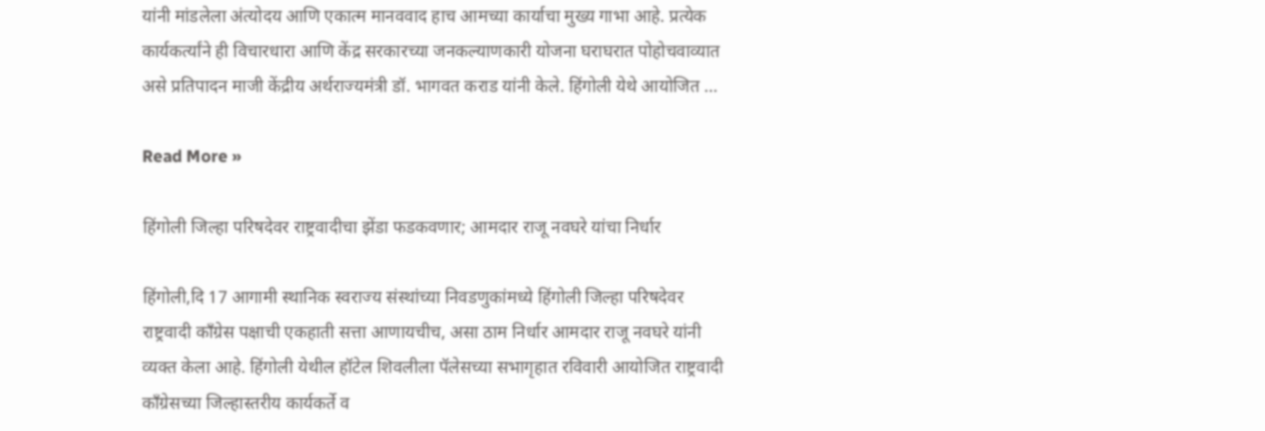यांनी मांडलेला अंत्योदय आणि एकात्म मानववाद हाच आमच्या कार्याचा मुख्य गाभा आहे. प्रत्येक कार्यकर्त्यांने ही विचारधारा आणि केंद्र सरकारच्या जनकल्याणकारी योजना घराघरात पोहोचवाव्यात असे प्रतिपादन माजी केंद्रीय अर्थराज्यमंत्री डॉ. भागवत कराड यांनी केले. हिंगोली येथे आयोजित …

Read More »

हिंगोली जिल्हा परिषदेवर राष्ट्रवादीचा झेंडा फडकवणार; आमदार राजू नवघरे यांचा निर्धार

हिंगोली,दि 17 आगामी स्थानिक स्वराज्य संस्थांच्या निवडणुकांमध्ये हिंगोली जिल्हा परिषदेवर राष्ट्रवादी काँग्रेस पक्षाची एकहाती सत्ता आणायचीच, असा ठाम निर्धार आमदार राजू नवघरे यांनी व्यक्त केला आहे. हिंगोली येथील हॉटेल शिवलीला पॅलेसच्या सभागृहात रविवारी आयोजित राष्ट्रवादी काँग्रेसच्या जिल्हास्तरीय कार्यकर्ते व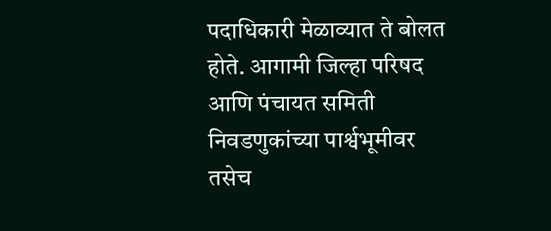पदाधिकारी मेळाव्यात ते बोलत होते. आगामी जिल्हा परिषद आणि पंचायत समिती निवडणुकांच्या पार्श्वभूमीवर तसेच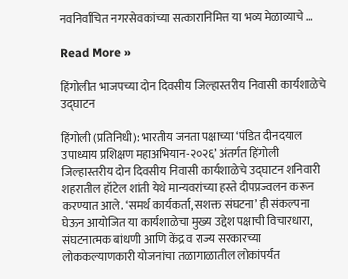नवनिर्वाचित नगरसेवकांच्या सत्कारानिमित्त या भव्य मेळाव्याचे …

Read More »

हिंगोलीत भाजपच्या दोन दिवसीय जिल्हास्तरीय निवासी कार्यशाळेचे उद्घाटन

हिंगोली (प्रतिनिधी): भारतीय जनता पक्षाच्या ‘पंडित दीनदयाल उपाध्याय प्रशिक्षण महाअभियान-२०२६’ अंतर्गत हिंगोली जिल्हास्तरीय दोन दिवसीय निवासी कार्यशाळेचे उद्घाटन शनिवारी शहरातील हॉटेल शांती येथे मान्यवरांच्या हस्ते दीपप्रज्वलन करून करण्यात आले. ‘समर्थ कार्यकर्ता, सशक्त संघटना’ ही संकल्पना घेऊन आयोजित या कार्यशाळेचा मुख्य उद्देश पक्षाची विचारधारा, संघटनात्मक बांधणी आणि केंद्र व राज्य सरकारच्या लोककल्याणकारी योजनांचा तळागाळातील लोकांपर्यंत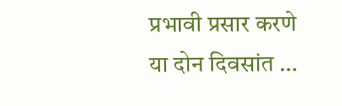प्रभावी प्रसार करणे या दोन दिवसांत …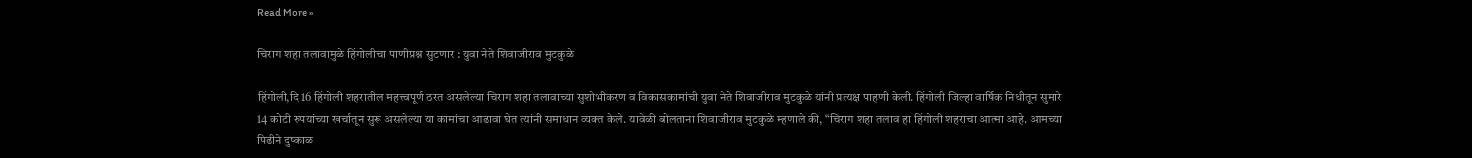Read More »

चिराग शहा तलावामुळे हिंगोलीचा पाणीप्रश्न सुटणार : युवा नेते शिवाजीराव मुटकुळे

हिंगोली,दि 16 हिंगोली शहरातील महत्त्वपूर्ण ठरत असलेल्या चिराग शहा तलावाच्या सुशोभीकरण व विकासकामांची युवा नेते शिवाजीराव मुटकुळे यांनी प्रत्यक्ष पाहणी केली. हिंगोली जिल्हा वार्षिक निधीतून सुमारे 14 कोटी रुपयांच्या खर्चातून सुरू असलेल्या या कामांचा आढावा घेत त्यांनी समाधान व्यक्त केले. यावेळी बोलताना शिवाजीराव मुटकुळे म्हणाले की, “चिराग शहा तलाव हा हिंगोली शहराचा आत्मा आहे. आमच्या पिढीने दुष्काळ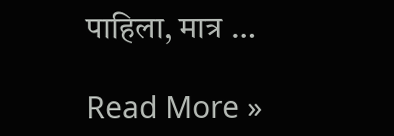पाहिला, मात्र …

Read More »